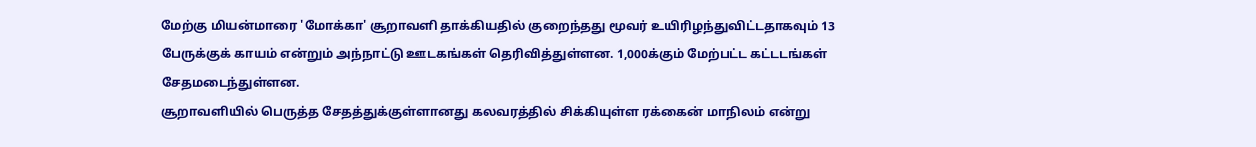மேற்கு மியன்மாரை 'மோக்கா' சூறாவளி தாக்கியதில் குறைந்தது மூவர் உயிரிழந்துவிட்டதாகவும் 13 பேருக்குக் காயம் என்றும் அந்நாட்டு ஊடகங்கள் தெரிவித்துள்ளன. 1,000க்கும் மேற்பட்ட கட்டடங்கள் சேதமடைந்துள்ளன.
சூறாவளியில் பெருத்த சேதத்துக்குள்ளானது கலவரத்தில் சிக்கியுள்ள ரக்கைன் மாநிலம் என்று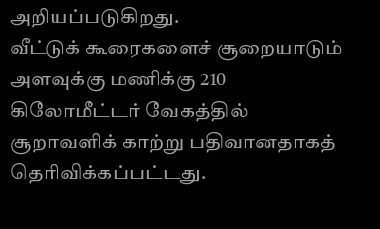அறியப்படுகிறது.
வீட்டுக் கூரைகளைச் சூறையாடும் அளவுக்கு மணிக்கு 210 கிலோமீட்டர் வேகத்தில் சூறாவளிக் காற்று பதிவானதாகத் தெரிவிக்கப்பட்டது.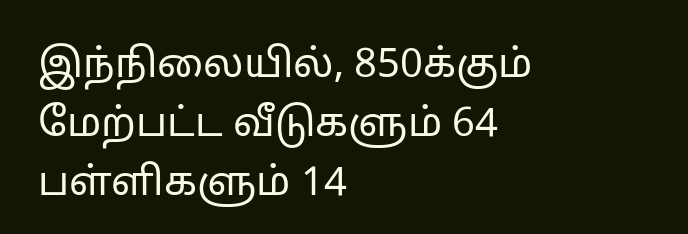இந்நிலையில், 850க்கும் மேற்பட்ட வீடுகளும் 64 பள்ளிகளும் 14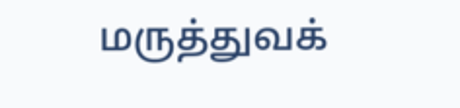மருத்துவக்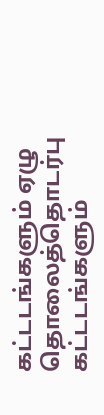கட்டடங்களும் ஏழு தொலைத்தொடர்பு கட்டடங்களும்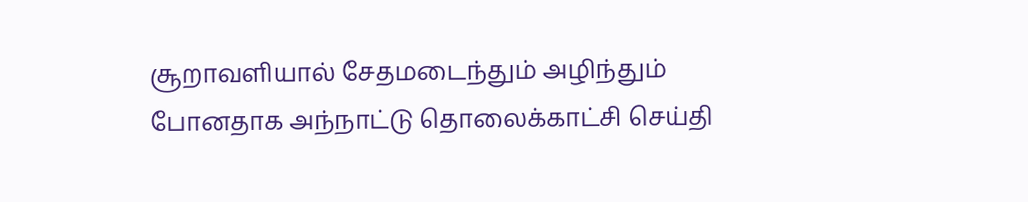சூறாவளியால் சேதமடைந்தும் அழிந்தும் போனதாக அந்நாட்டு தொலைக்காட்சி செய்தி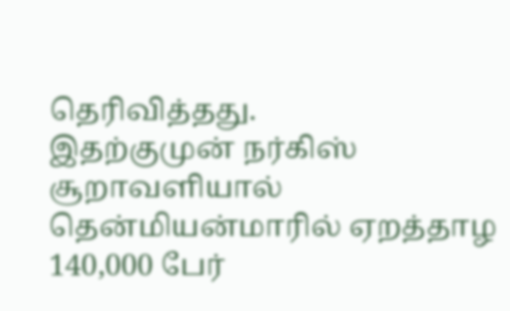தெரிவித்தது.
இதற்குமுன் நர்கிஸ் சூறாவளியால் தென்மியன்மாரில் ஏறத்தாழ 140,000 பேர்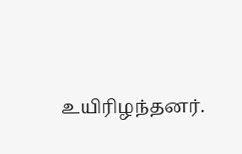உயிரிழந்தனர்.